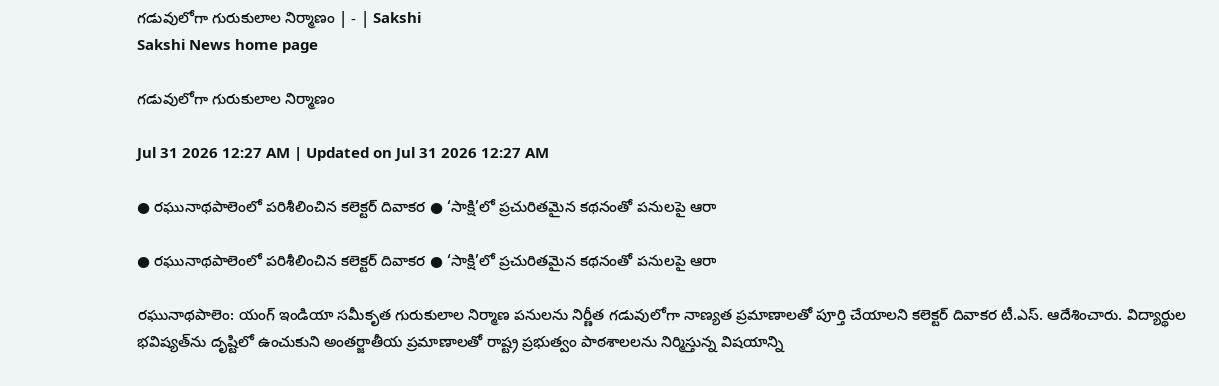గడువులోగా గురుకులాల నిర్మాణం | - | Sakshi
Sakshi News home page

గడువులోగా గురుకులాల నిర్మాణం

Jul 31 2026 12:27 AM | Updated on Jul 31 2026 12:27 AM

● రఘునాథపాలెంలో పరిశీలించిన కలెక్టర్‌ దివాకర ● ‘సాక్షి’లో ప్రచురితమైన కథనంతో పనులపై ఆరా

● రఘునాథపాలెంలో పరిశీలించిన కలెక్టర్‌ దివాకర ● ‘సాక్షి’లో ప్రచురితమైన కథనంతో పనులపై ఆరా

రఘునాథపాలెం: యంగ్‌ ఇండియా సమీకృత గురుకులాల నిర్మాణ పనులను నిర్ణీత గడువులోగా నాణ్యత ప్రమాణాలతో పూర్తి చేయాలని కలెక్టర్‌ దివాకర టీ.ఎస్‌. ఆదేశించారు. విద్యార్థుల భవిష్యత్‌ను దృష్టిలో ఉంచుకుని అంతర్జాతీయ ప్రమాణాలతో రాష్ట్ర ప్రభుత్వం పాఠశాలలను నిర్మిస్తున్న విషయాన్ని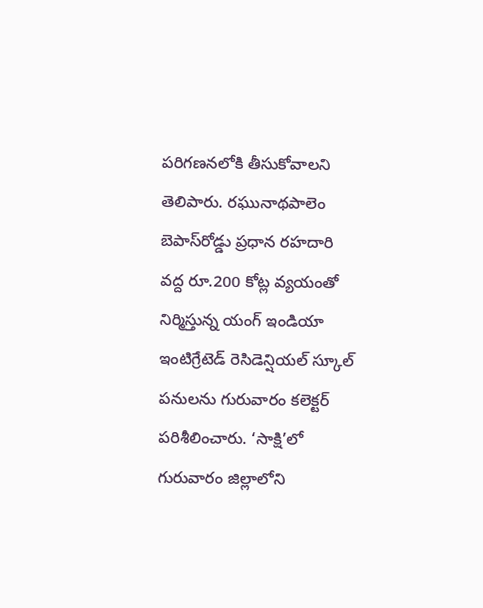పరిగణనలోకి తీసుకోవాలని తెలిపారు. రఘునాథపాలెం బెపాస్‌రోడ్డు ప్రధాన రహదారి వద్ద రూ.200 కోట్ల వ్యయంతో నిర్మిస్తున్న యంగ్‌ ఇండియా ఇంటిగ్రేటెడ్‌ రెసిడెన్షియల్‌ స్కూల్‌ పనులను గురువారం కలెక్టర్‌ పరిశీలించారు. ‘సాక్షి’లో గురువారం జిల్లాలోని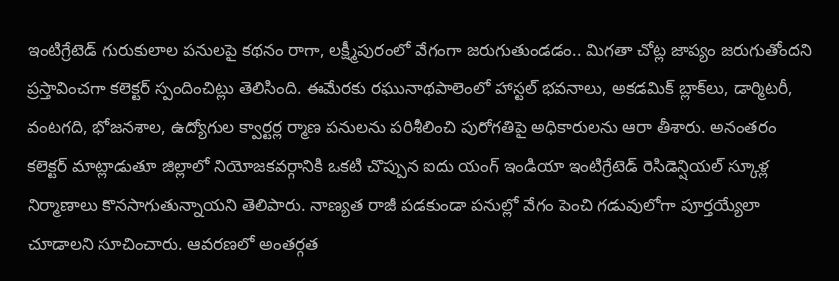ఇంటిగ్రేటెడ్‌ గురుకులాల పనులపై కథనం రాగా, లక్ష్మీపురంలో వేగంగా జరుగుతుండడం.. మిగతా చోట్ల జాప్యం జరుగుతోందని ప్రస్తావించగా కలెక్టర్‌ స్పందించిట్లు తెలిసింది. ఈమేరకు రఘునాథపాలెంలో హాస్టల్‌ భవనాలు, అకడమిక్‌ బ్లాక్‌లు, డార్మిటరీ, వంటగది, భోజనశాల, ఉద్యోగుల క్వార్టర్ల ర్మాణ పనులను పరిశీలించి పురోగతిపై అధికారులను ఆరా తీశారు. అనంతరం కలెక్టర్‌ మాట్లాడుతూ జిల్లాలో నియోజకవర్గానికి ఒకటి చొప్పున ఐదు యంగ్‌ ఇండియా ఇంటిగ్రేటెడ్‌ రెసిడెన్షియల్‌ స్కూళ్ల నిర్మాణాలు కొనసాగుతున్నాయని తెలిపారు. నాణ్యత రాజీ పడకుండా పనుల్లో వేగం పెంచి గడువులోగా పూర్తయ్యేలా చూడాలని సూచించారు. ఆవరణలో అంతర్గత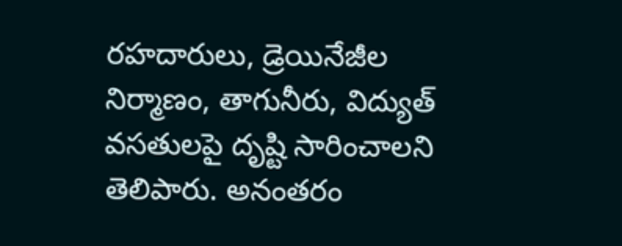రహదారులు, డ్రెయినేజీల నిర్మాణం, తాగునీరు, విద్యుత్‌ వసతులపై దృష్టి సారించాలని తెలిపారు. అనంతరం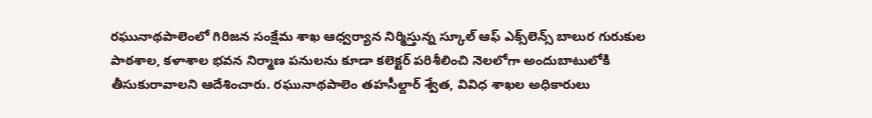రఘునాథపాలెంలో గిరిజన సంక్షేమ శాఖ ఆధ్వర్యాన నిర్మిస్తున్న స్కూల్‌ ఆఫ్‌ ఎక్స్‌లెన్స్‌ బాలుర గురుకుల పాఠశాల, కళాశాల భవన నిర్మాణ పనులను కూడా కలెక్టర్‌ పరిశీలించి నెలలోగా అందుబాటులోకి తీసుకురావాలని ఆదేశించారు. రఘునాథపాలెం తహసీల్దార్‌ శ్వేత, వివిధ శాఖల అధికారులు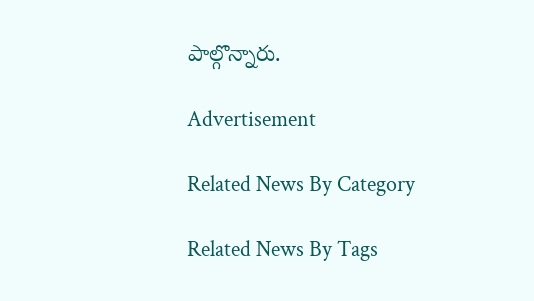పాల్గొన్నారు.

Advertisement

Related News By Category

Related News By Tags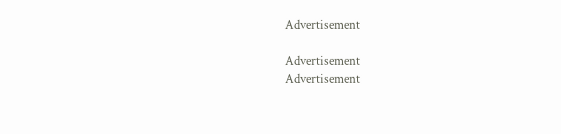Advertisement

Advertisement
Advertisement